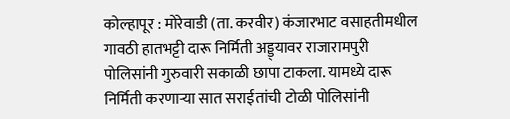कोल्हापूर : मोरेवाडी (ता. करवीर) कंजारभाट वसाहतीमधील गावठी हातभट्टी दारू निर्मिती अड्ड्यावर राजारामपुरी पोलिसांनी गुरुवारी सकाळी छापा टाकला. यामध्ये दारू निर्मिती करणाऱ्या सात सराईतांची टोळी पोलिसांनी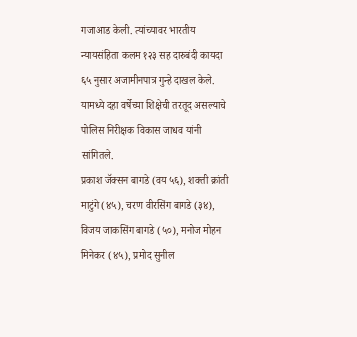गजाआड केली. त्यांच्यावर भारतीय न्यायसंहिता कलम १२३ सह दारुबंदी कायदा ६५ नुसार अजामीनपात्र गुन्हे दाखल केले. यामध्ये दहा वर्षेच्या शिक्षेची तरतूद असल्याचे पोलिस निरीक्षक विकास जाधव यांनी सांगितले.
प्रकाश जॅक्सन बागडे (वय ५६), शक्ती क्रांती माटुंगे (४५), चरण वीरसिंग बागडे (३४), विजय जाकसिंग बागडे (५०), मनोज मोहन मिनेकर (४५), प्रमोद सुनील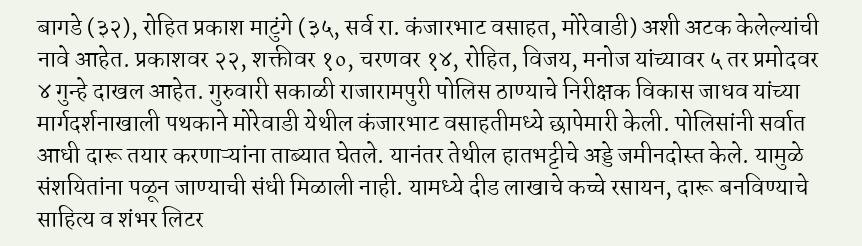बागडे (३२), रोहित प्रकाश माटुंगे (३५, सर्व रा. कंजारभाट वसाहत, मोरेवाडी) अशी अटक केलेल्यांची नावे आहेत. प्रकाशवर २२, शक्तीवर १०, चरणवर १४, रोहित, विजय, मनोज यांच्यावर ५ तर प्रमोदवर ४ गुन्हे दाखल आहेत. गुरुवारी सकाळी राजारामपुरी पोलिस ठाण्याचे निरीक्षक विकास जाधव यांच्या मार्गदर्शनाखाली पथकाने मोरेवाडी येथील कंजारभाट वसाहतीमध्ये छापेमारी केली. पोलिसांनी सर्वात आधी दारू तयार करणाऱ्यांना ताब्यात घेतले. यानंतर तेथील हातभट्टीचे अड्डे जमीनदोस्त केले. यामुळे संशयितांना पळून जाण्याची संधी मिळाली नाही. यामध्ये दीड लाखाचे कच्चे रसायन, दारू बनविण्याचे साहित्य व शंभर लिटर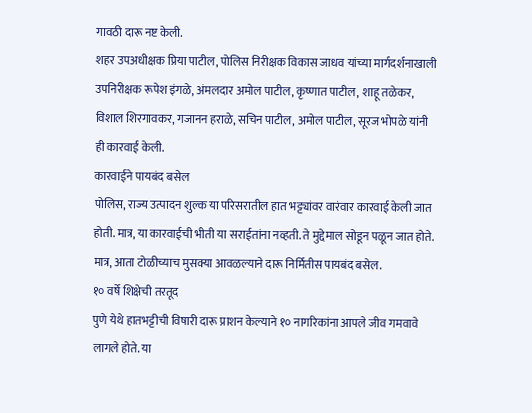गावठी दारू नष्ट केली.
शहर उपअधीक्षक प्रिया पाटील, पोलिस निरीक्षक विकास जाधव यांच्या मार्गदर्शनाखाली उपनिरीक्षक रूपेश इंगळे, अंमलदार अमोल पाटील, कृष्णात पाटील, शाहू तळेकर, विशाल शिरगावकर, गजानन हराळे, सचिन पाटील, अमोल पाटील, सूरज भोपळे यांनी ही कारवाई केली.
कारवाईने पायबंद बसेल
पोलिस, राज्य उत्पादन शुल्क या परिसरातील हात भट्ट्यांवर वारंवार कारवाई केली जात होती. मात्र, या कारवाईची भीती या सराईतांना नव्हती. ते मुद्देमाल सोडून पळून जात होते. मात्र, आता टोळीच्याच मुसक्या आवळल्याने दारू निर्मितीस पायबंद बसेल.
१० वर्षे शिक्षेची तरतूद
पुणे येथे हातभट्टीची विषारी दारू प्राशन केल्याने १० नागरिकांना आपले जीव गमवावे लागले होते. या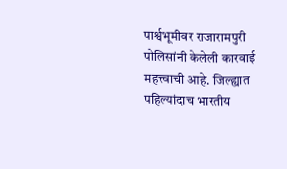पार्श्वभूमीवर राजारामपुरी पोलिसांनी केलेली कारवाई महत्त्वाची आहे. जिल्ह्यात पहिल्यांदाच भारतीय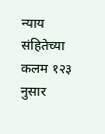न्याय संहितेच्या कलम १२३ नुसार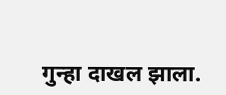गुन्हा दाखल झाला.